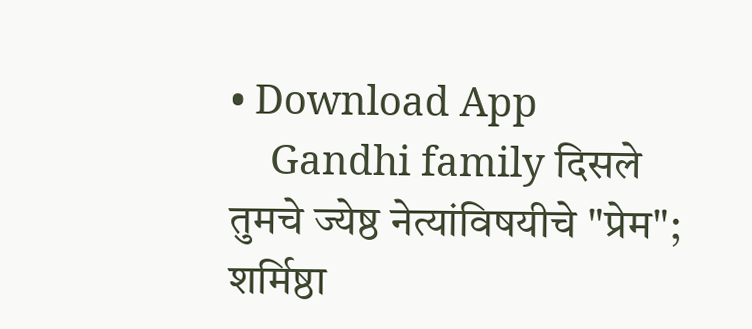• Download App
    Gandhi family दिसले तुमचे ज्येष्ठ नेत्यांविषयीचे "प्रेम"; शर्मिष्ठा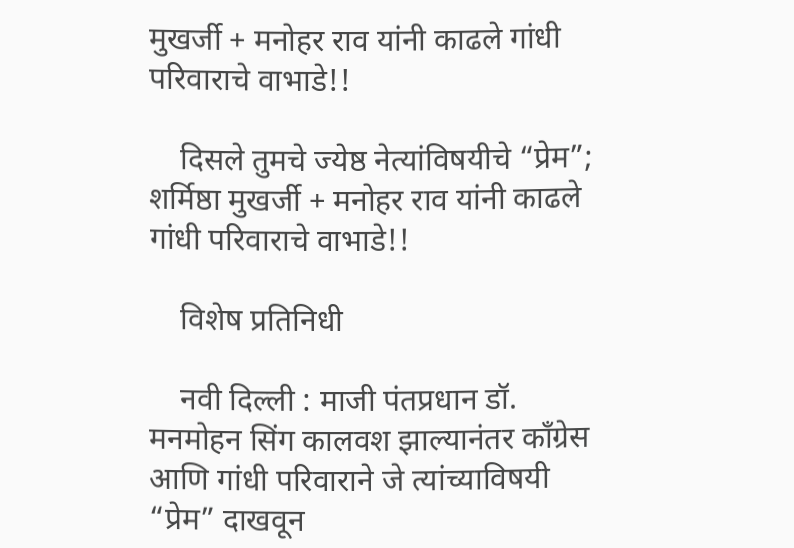मुखर्जी + मनोहर राव यांनी काढले गांधी परिवाराचे वाभाडे!!

    दिसले तुमचे ज्येष्ठ नेत्यांविषयीचे “प्रेम”; शर्मिष्ठा मुखर्जी + मनोहर राव यांनी काढले गांधी परिवाराचे वाभाडे!!

    विशेष प्रतिनिधी

    नवी दिल्ली : माजी पंतप्रधान डॉ. मनमोहन सिंग कालवश झाल्यानंतर काँग्रेस आणि गांधी परिवाराने जे त्यांच्याविषयी “प्रेम” दाखवून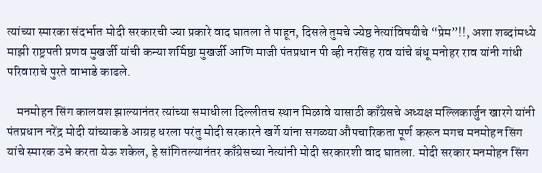त्यांच्या स्मारका संदर्भात मोदी सरकारची ज्या प्रकारे वाद घातला ते पाहून, दिसले तुमचे ज्येष्ठ नेत्यांविषयीचे “प्रेम”!!, अशा शब्दांमध्ये माझी राष्ट्रपती प्रणव मुखर्जी यांची कन्या शर्मिष्ठा मुखर्जी आणि माजी पंतप्रधान पी व्ही नरसिंह राव यांचे बंधू मनोहर राव यांनी गांधी परिवाराचे पुरते वाभाडे काढले.

    मनमोहन सिंग कालवश झाल्यानंतर त्यांच्या समाधीला दिल्लीतच स्थान मिळावे यासाठी काँग्रेसचे अध्यक्ष मल्लिकार्जुन खारगे यांनी पंतप्रधान नरेंद्र मोदी यांच्याकडे आग्रह धरला परंतु मोदी सरकारने खर्गे यांना सगळ्या औपचारिकता पूर्ण करून मगच मनमोहन सिंग यांचे स्मारक उभे करता येऊ शकेल, हे सांगितल्यानंतर काँग्रेसच्या नेत्यांनी मोदी सरकारशी वाद घातला. मोदी सरकार मनमोहन सिंग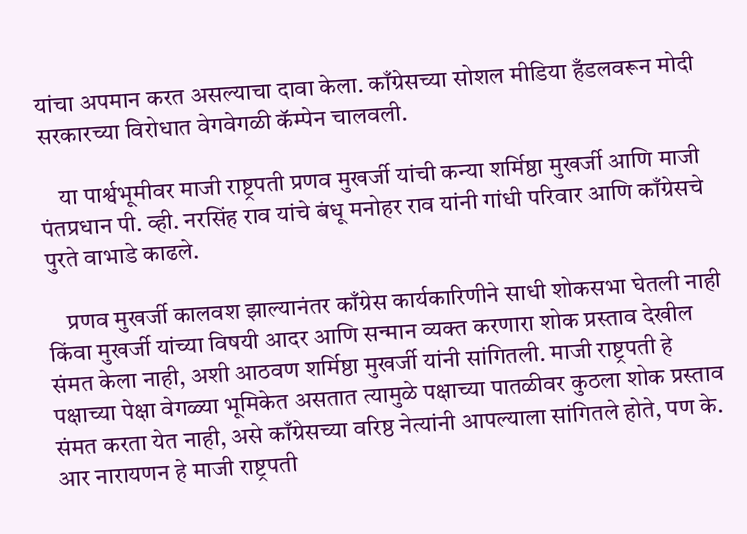यांचा अपमान करत असल्याचा दावा केला. काँग्रेसच्या सोशल मीडिया हँडलवरून मोदी सरकारच्या विरोधात वेगवेगळी कॅम्पेन चालवली.

    या पार्श्वभूमीवर माजी राष्ट्रपती प्रणव मुखर्जी यांची कन्या शर्मिष्ठा मुखर्जी आणि माजी पंतप्रधान पी. व्ही. नरसिंह राव यांचे बंधू मनोहर राव यांनी गांधी परिवार आणि काँग्रेसचे पुरते वाभाडे काढले.

    प्रणव मुखर्जी कालवश झाल्यानंतर काँग्रेस कार्यकारिणीने साधी शोकसभा घेतली नाही किंवा मुखर्जी यांच्या विषयी आदर आणि सन्मान व्यक्त करणारा शोक प्रस्ताव देखील संमत केला नाही, अशी आठवण शर्मिष्ठा मुखर्जी यांनी सांगितली. माजी राष्ट्रपती हे पक्षाच्या पेक्षा वेगळ्या भूमिकेत असतात त्यामुळे पक्षाच्या पातळीवर कुठला शोक प्रस्ताव संमत करता येत नाही, असे काँग्रेसच्या वरिष्ठ नेत्यांनी आपल्याला सांगितले होते, पण के. आर नारायणन हे माजी राष्ट्रपती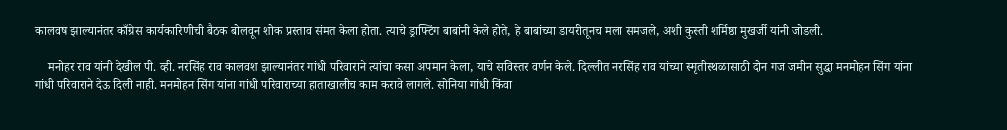कालवष झाल्यानंतर काँग्रेस कार्यकारिणीची बैठक बोलवून शोक प्रस्ताव संमत केला होता. त्याचे ड्राफ्टिंग बाबांनी केले होते, हे बाबांच्या डायरीतूनच मला समजले, अशी कुस्ती शर्मिष्ठा मुखर्जी यांनी जोडली.

    मनोहर राव यांनी देखील पी. व्ही. नरसिंह राव कालवश झाल्यानंतर गांधी परिवाराने त्यांचा कसा अपमान केला, याचे सविस्तर वर्णन केले. दिल्लीत नरसिंह राव यांच्या स्मृतीस्थळासाठी दोन गज जमीन सुद्धा मनमोहन सिंग यांना गांधी परिवाराने देऊ दिली नाही. मनमोहन सिंग यांना गांधी परिवाराच्या हाताखालीच काम करावे लागले. सोनिया गांधी किंवा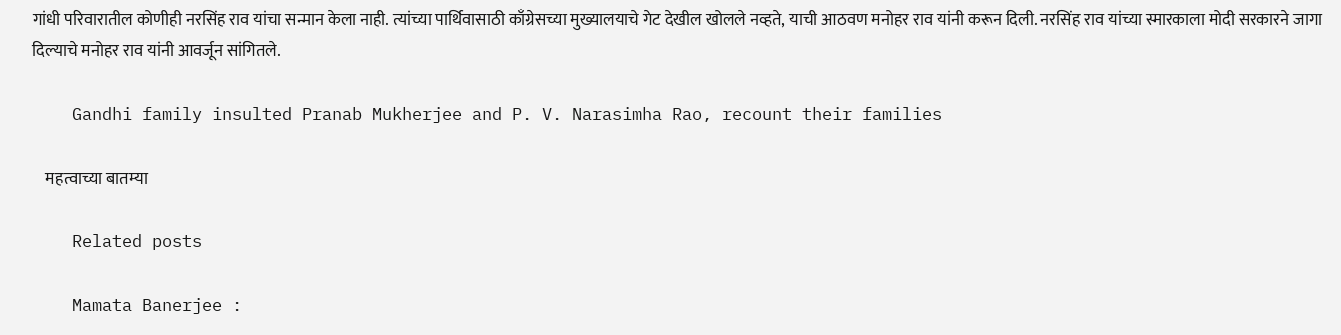गांधी परिवारातील कोणीही नरसिंह राव यांचा सन्मान केला नाही. त्यांच्या पार्थिवासाठी काँग्रेसच्या मुख्यालयाचे गेट देखील खोलले नव्हते, याची आठवण मनोहर राव यांनी करून दिली. नरसिंह राव यांच्या स्मारकाला मोदी सरकारने जागा दिल्याचे मनोहर राव यांनी आवर्जून सांगितले.

    Gandhi family insulted Pranab Mukherjee and P. V. Narasimha Rao, recount their families

    महत्वाच्या बातम्या

    Related posts

    Mamata Banerjee :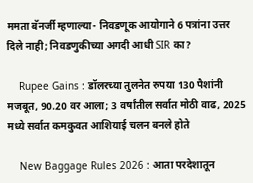ममता बॅनर्जी म्हणाल्या- निवडणूक आयोगाने 6 पत्रांना उत्तर दिले नाही; निवडणुकीच्या अगदी आधी SIR का?

    Rupee Gains : डॉलरच्या तुलनेत रुपया 130 पैशांनी मजबूत, 90.20 वर आला; 3 वर्षांतील सर्वात मोठी वाढ, 2025 मध्ये सर्वात कमकुवत आशियाई चलन बनले होते

    New Baggage Rules 2026 : आता परदेशातून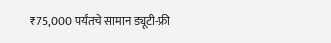₹75,000 पर्यंतचे सामान ड्यूटी-फ्री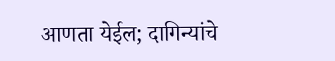आणता येईल; दागिन्यांचे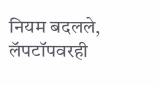नियम बदलले, लॅपटॉपवरही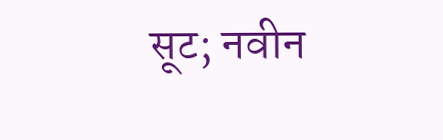सूट; नवीन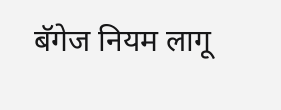बॅगेज नियम लागू